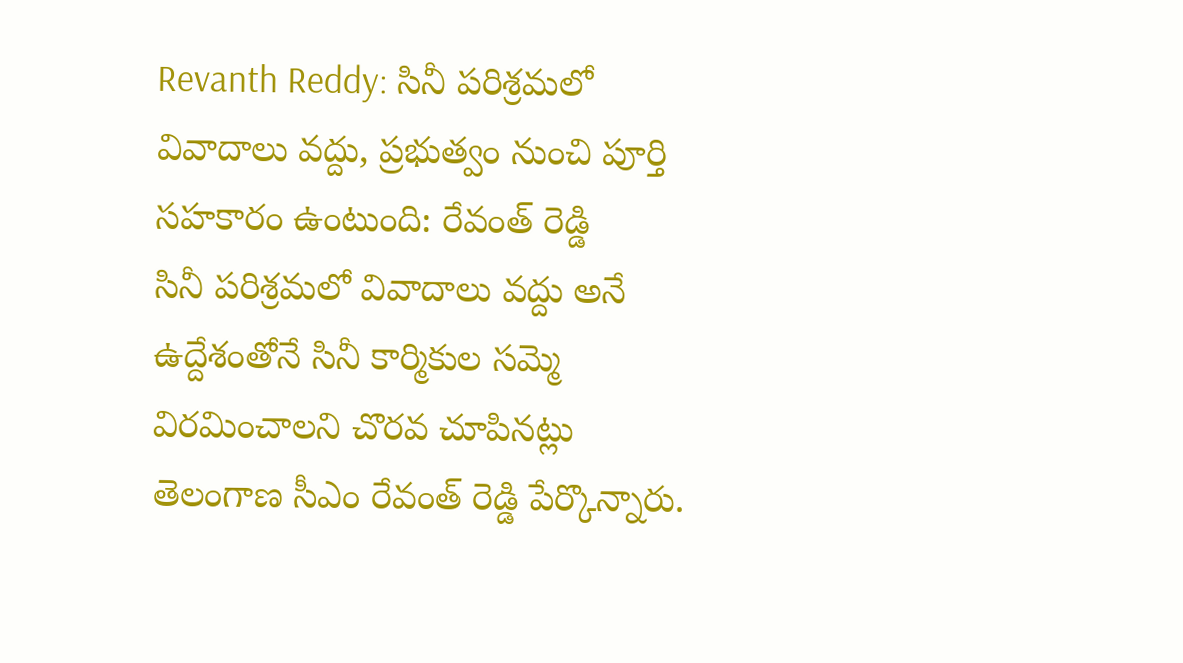Revanth Reddy: సినీ పరిశ్రమలో వివాదాలు వద్దు, ప్రభుత్వం నుంచి పూర్తి సహకారం ఉంటుంది: రేవంత్ రెడ్డి
సినీ పరిశ్రమలో వివాదాలు వద్దు అనే ఉద్దేశంతోనే సినీ కార్మికుల సమ్మె విరమించాలని చొరవ చూపినట్లు తెలంగాణ సీఎం రేవంత్ రెడ్డి పేర్కొన్నారు.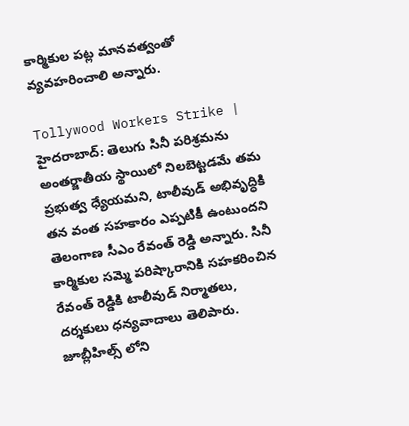కార్మికుల పట్ల మానవత్వంతో వ్యవహరించాలి అన్నారు.

Tollywood Workers Strike | హైదరాబాద్: తెలుగు సినీ పరిశ్రమను అంతర్జాతీయ స్థాయిలో నిలబెట్టడమే తమ ప్రభుత్వ ధ్యేయమని, టాలీవుడ్ అభివృద్ధికి తన వంత సహకారం ఎప్పటికీ ఉంటుందని తెలంగాణ సీఎం రేవంత్ రెడ్డి అన్నారు. సినీ కార్మికుల సమ్మె పరిష్కారానికి సహకరించిన రేవంత్ రెడ్డికి టాలీవుడ్ నిర్మాతలు, దర్శకులు ధన్యవాదాలు తెలిపారు. జూబ్లీహిల్స్ లోని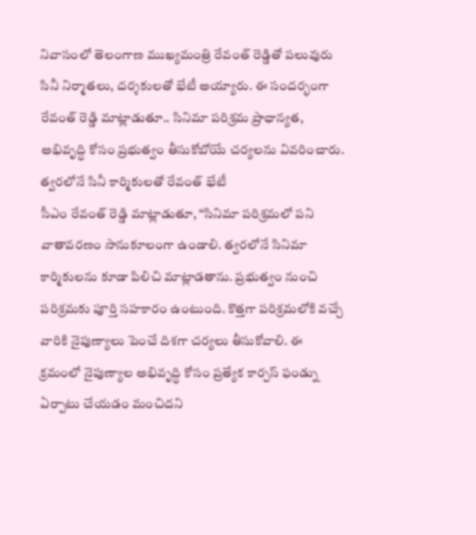నివాసంలో తెలంగాణ ముఖ్యమంత్రి రేవంత్ రెడ్డితో పలువురు సినీ నిర్మాతలు, దర్శకులతో భేటీ అయ్యారు. ఈ సందర్భంగా రేవంత్ రెడ్డి మాట్లాడుతూ.. సినిమా పరిశ్రమ ప్రాధాన్యత, అభివృద్ధి కోసం ప్రభుత్వం తీసుకోబోయే చర్యలను వివరించారు.
త్వరలోనే సినీ కార్మికులతో రేవంత్ భేటీ
సీఎం రేవంత్ రెడ్డి మాట్లాడుతూ, “సినిమా పరిశ్రమలో పని వాతావరణం సానుకూలంగా ఉండాలి. త్వరలోనే సినిమా కార్మికులను కూడా పిలిచి మాట్లాడతాను. ప్రభుత్వం నుంచి పరిశ్రమకు పూర్తి సహకారం ఉంటుంది. కొత్తగా పరిశ్రమలోకి వచ్చే వారికి నైపుణ్యాలు పెంచే దిశగా చర్యలు తీసుకోవాలి. ఈ క్రమంలో నైపుణ్యాల అభివృద్ధి కోసం ప్రత్యేక కార్పస్ ఫండ్ను ఏర్పాటు చేయడం మంచిదని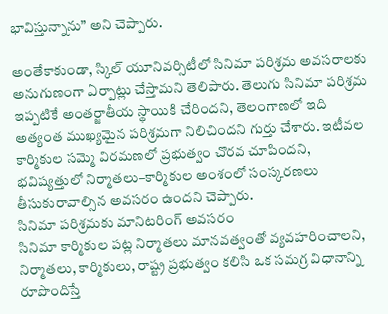భావిస్తున్నాను” అని చెప్పారు.

అంతేకాకుండా, స్కిల్ యూనివర్సిటీలో సినిమా పరిశ్రమ అవసరాలకు అనుగుణంగా ఏర్పాట్లు చేస్తామని తెలిపారు. తెలుగు సినిమా పరిశ్రమ ఇప్పటికే అంతర్జాతీయ స్థాయికి చేరిందని, తెలంగాణలో ఇది అత్యంత ముఖ్యమైన పరిశ్రమగా నిలిచిందని గుర్తు చేశారు. ఇటీవల కార్మికుల సమ్మె విరమణలో ప్రభుత్వం చొరవ చూపిందని, భవిష్యత్తులో నిర్మాతలు–కార్మికుల అంశంలో సంస్కరణలు తీసుకురావాల్సిన అవసరం ఉందని చెప్పారు.
సినిమా పరిశ్రమకు మానిటరింగ్ అవసరం
సినిమా కార్మికుల పట్ల నిర్మాతలు మానవత్వంతో వ్యవహరించాలని, నిర్మాతలు, కార్మికులు, రాష్ట్ర ప్రభుత్వం కలిసి ఒక సమగ్ర విధానాన్ని రూపొందిస్తే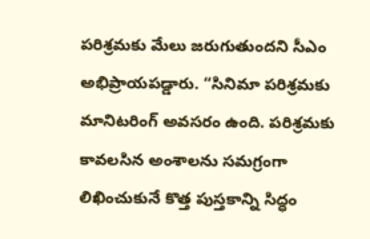పరిశ్రమకు మేలు జరుగుతుందని సీఎం అభిప్రాయపడ్డారు. “సినిమా పరిశ్రమకు మానిటరింగ్ అవసరం ఉంది. పరిశ్రమకు కావలసిన అంశాలను సమగ్రంగా లిఖించుకునే కొత్త పుస్తకాన్ని సిద్ధం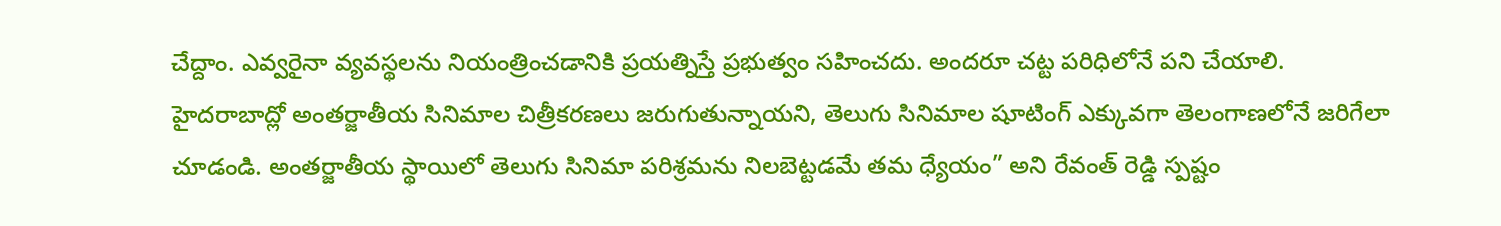చేద్దాం. ఎవ్వరైనా వ్యవస్థలను నియంత్రించడానికి ప్రయత్నిస్తే ప్రభుత్వం సహించదు. అందరూ చట్ట పరిధిలోనే పని చేయాలి. హైదరాబాద్లో అంతర్జాతీయ సినిమాల చిత్రీకరణలు జరుగుతున్నాయని, తెలుగు సినిమాల షూటింగ్ ఎక్కువగా తెలంగాణలోనే జరిగేలా చూడండి. అంతర్జాతీయ స్థాయిలో తెలుగు సినిమా పరిశ్రమను నిలబెట్టడమే తమ ధ్యేయం” అని రేవంత్ రెడ్డి స్పష్టం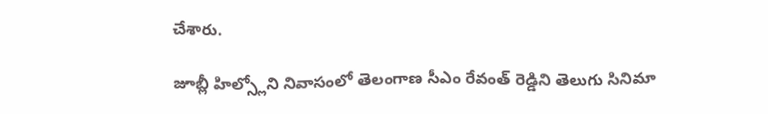చేశారు.

జూబ్లీ హిల్స్లోని నివాసంలో తెలంగాణ సీఎం రేవంత్ రెడ్డిని తెలుగు సినిమా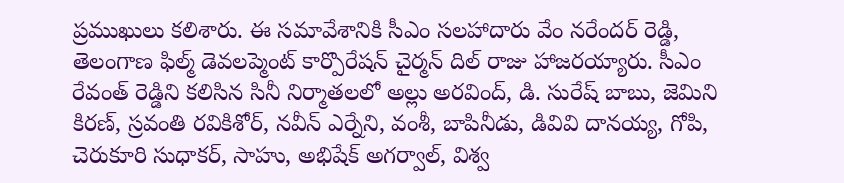ప్రముఖులు కలిశారు. ఈ సమావేశానికి సీఎం సలహాదారు వేం నరేందర్ రెడ్డి, తెలంగాణ ఫిల్మ్ డెవలప్మెంట్ కార్పొరేషన్ చైర్మన్ దిల్ రాజు హాజరయ్యారు. సీఎం రేవంత్ రెడ్డిని కలిసిన సినీ నిర్మాతలలో అల్లు అరవింద్, డి. సురేష్ బాబు, జెమిని కిరణ్, స్రవంతి రవికిశోర్, నవీన్ ఎర్నేని, వంశీ, బాపినీడు, డివివి దానయ్య, గోపి, చెరుకూరి సుధాకర్, సాహు, అభిషేక్ అగర్వాల్, విశ్వ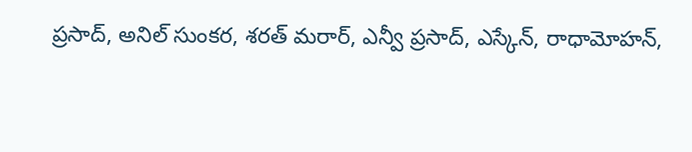ప్రసాద్, అనిల్ సుంకర, శరత్ మరార్, ఎన్వీ ప్రసాద్, ఎస్కేన్, రాధామోహన్,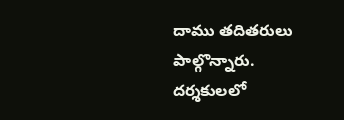దాము తదితరులు పాల్గొన్నారు.
దర్శకులలో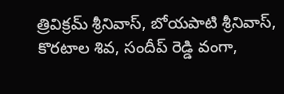త్రివిక్రమ్ శ్రీనివాస్, బోయపాటి శ్రీనివాస్, కొరటాల శివ, సందీప్ రెడ్డి వంగా,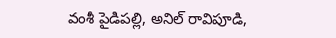వంశీ పైడిపల్లి, అనిల్ రావిపూడి,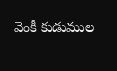వెంకీ కుడుముల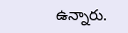ఉన్నారు.